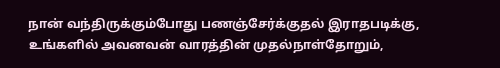நான் வந்திருக்கும்போது பணஞ்சேர்க்குதல் இராதபடிக்கு, உங்களில் அவனவன் வாரத்தின் முதல்நாள்தோறும்,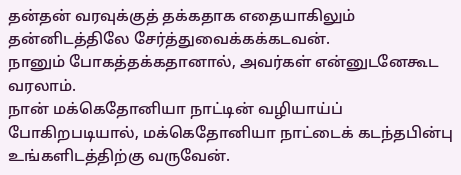தன்தன் வரவுக்குத் தக்கதாக எதையாகிலும் தன்னிடத்திலே சேர்த்துவைக்கக்கடவன்.
நானும் போகத்தக்கதானால், அவர்கள் என்னுடனேகூட வரலாம்.
நான் மக்கெதோனியா நாட்டின் வழியாய்ப் போகிறபடியால், மக்கெதோனியா நாட்டைக் கடந்தபின்பு உங்களிடத்திற்கு வருவேன்.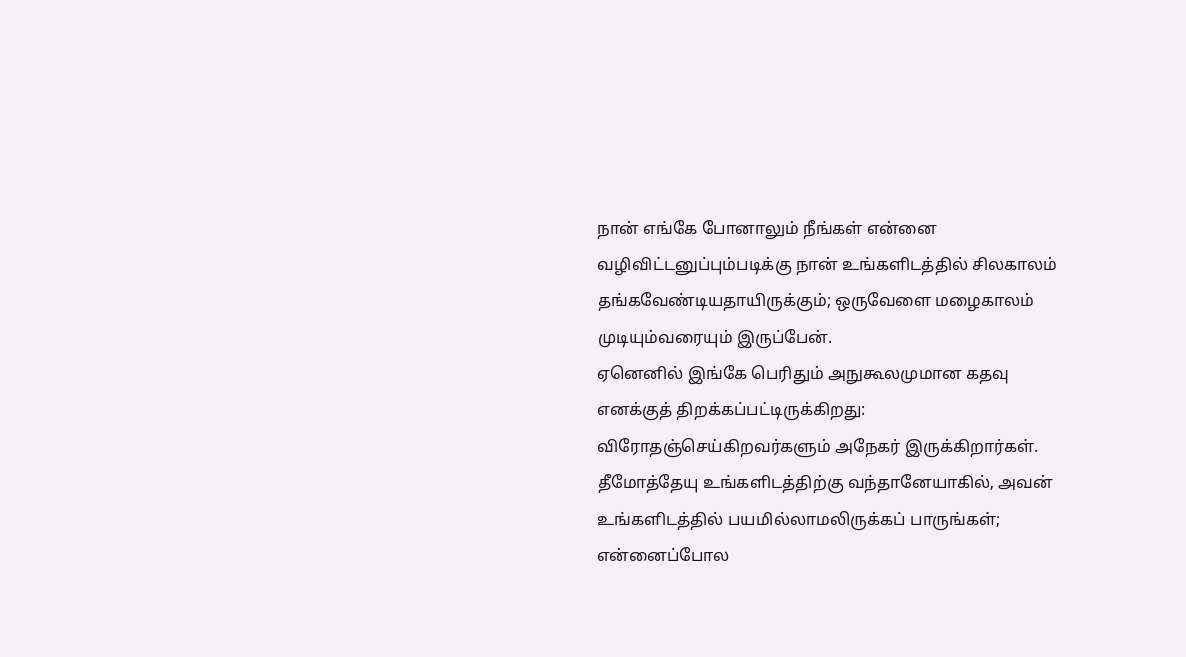நான் எங்கே போனாலும் நீங்கள் என்னை வழிவிட்டனுப்பும்படிக்கு நான் உங்களிடத்தில் சிலகாலம் தங்கவேண்டியதாயிருக்கும்; ஒருவேளை மழைகாலம் முடியும்வரையும் இருப்பேன்.
ஏனெனில் இங்கே பெரிதும் அநுகூலமுமான கதவு எனக்குத் திறக்கப்பட்டிருக்கிறது: விரோதஞ்செய்கிறவர்களும் அநேகர் இருக்கிறார்கள்.
தீமோத்தேயு உங்களிடத்திற்கு வந்தானேயாகில், அவன் உங்களிடத்தில் பயமில்லாமலிருக்கப் பாருங்கள்; என்னைப்போல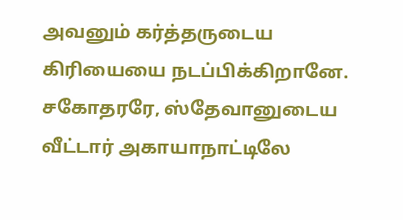அவனும் கர்த்தருடைய கிரியையை நடப்பிக்கிறானே.
சகோதரரே, ஸ்தேவானுடைய வீட்டார் அகாயாநாட்டிலே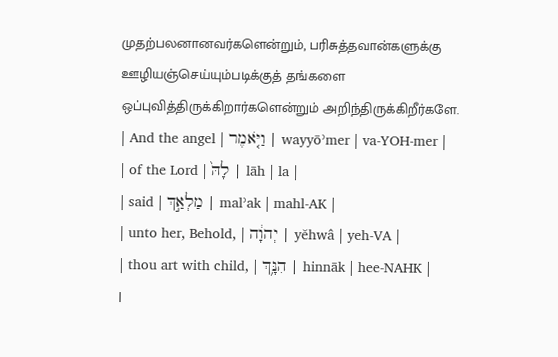முதற்பலனானவர்களென்றும், பரிசுத்தவான்களுக்கு ஊழியஞ்செய்யும்படிக்குத் தங்களை ஒப்புவித்திருக்கிறார்களென்றும் அறிந்திருக்கிறீர்களே.
| And the angel | וַיֹּ֤אמֶר | wayyōʾmer | va-YOH-mer |
| of the Lord | לָהּ֙ | lāh | la |
| said | מַלְאַ֣ךְ | malʾak | mahl-AK |
| unto her, Behold, | יְהוָ֔ה | yĕhwâ | yeh-VA |
| thou art with child, | הִנָּ֥ךְ | hinnāk | hee-NAHK |
|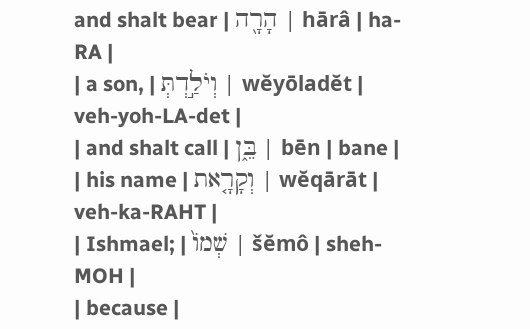and shalt bear | הָרָ֖ה | hārâ | ha-RA |
| a son, | וְיֹלַ֣דְתְּ | wĕyōladĕt | veh-yoh-LA-det |
| and shalt call | בֵּ֑ן | bēn | bane |
| his name | וְקָרָ֤את | wĕqārāt | veh-ka-RAHT |
| Ishmael; | שְׁמוֹ֙ | šĕmô | sheh-MOH |
| because |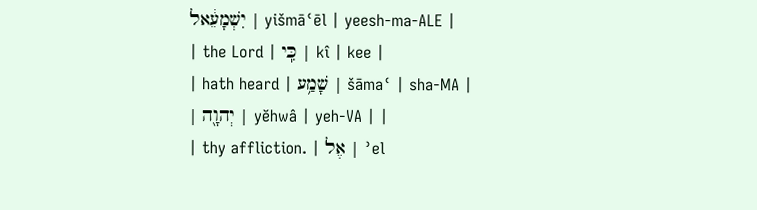יִשְׁמָעֵ֔אל | yišmāʿēl | yeesh-ma-ALE |
| the Lord | כִּֽי | kî | kee |
| hath heard | שָׁמַ֥ע | šāmaʿ | sha-MA |
| יְהוָ֖ה | yĕhwâ | yeh-VA | |
| thy affliction. | אֶל | ʾel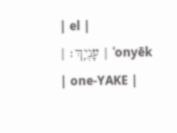| el |
| עָנְיֵֽךְ׃ | ʿonyēk | one-YAKE |